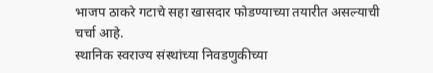भाजप ठाकरे गटाचे सहा खासदार फोडण्याच्या तयारीत असल्याची चर्चा आहे.
स्थानिक स्वराज्य संस्थांच्या निवडणुकीच्या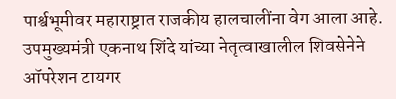पार्श्वभूमीवर महाराष्ट्रात राजकीय हालचालींना वेग आला आहे. उपमुख्यमंत्री एकनाथ शिंदे यांच्या नेतृत्वाखालील शिवसेनेने ऑपरेशन टायगर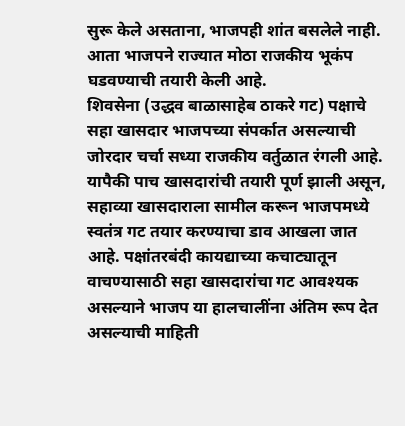सुरू केले असताना, भाजपही शांत बसलेले नाही. आता भाजपने राज्यात मोठा राजकीय भूकंप घडवण्याची तयारी केली आहे.
शिवसेना (उद्धव बाळासाहेब ठाकरे गट) पक्षाचे सहा खासदार भाजपच्या संपर्कात असल्याची जोरदार चर्चा सध्या राजकीय वर्तुळात रंगली आहे. यापैकी पाच खासदारांची तयारी पूर्ण झाली असून, सहाव्या खासदाराला सामील करून भाजपमध्ये स्वतंत्र गट तयार करण्याचा डाव आखला जात आहे. पक्षांतरबंदी कायद्याच्या कचाट्यातून वाचण्यासाठी सहा खासदारांचा गट आवश्यक असल्याने भाजप या हालचालींना अंतिम रूप देत असल्याची माहिती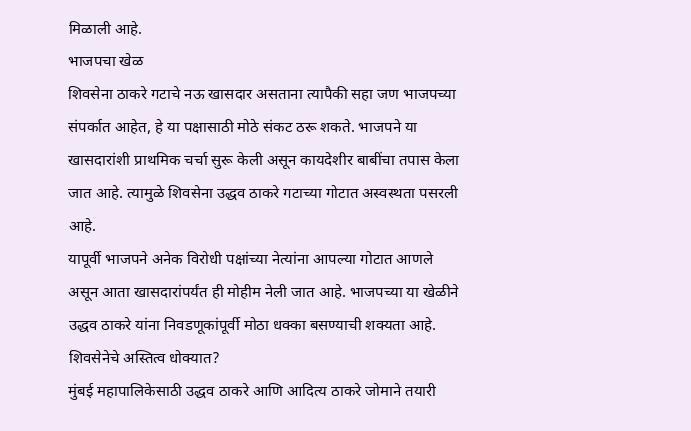मिळाली आहे.
भाजपचा खेळ
शिवसेना ठाकरे गटाचे नऊ खासदार असताना त्यापैकी सहा जण भाजपच्या संपर्कात आहेत, हे या पक्षासाठी मोठे संकट ठरू शकते. भाजपने या खासदारांशी प्राथमिक चर्चा सुरू केली असून कायदेशीर बाबींचा तपास केला जात आहे. त्यामुळे शिवसेना उद्धव ठाकरे गटाच्या गोटात अस्वस्थता पसरली आहे.
यापूर्वी भाजपने अनेक विरोधी पक्षांच्या नेत्यांना आपल्या गोटात आणले असून आता खासदारांपर्यंत ही मोहीम नेली जात आहे. भाजपच्या या खेळीने उद्धव ठाकरे यांना निवडणूकांपूर्वी मोठा धक्का बसण्याची शक्यता आहे.
शिवसेनेचे अस्तित्व धोक्यात?
मुंबई महापालिकेसाठी उद्धव ठाकरे आणि आदित्य ठाकरे जोमाने तयारी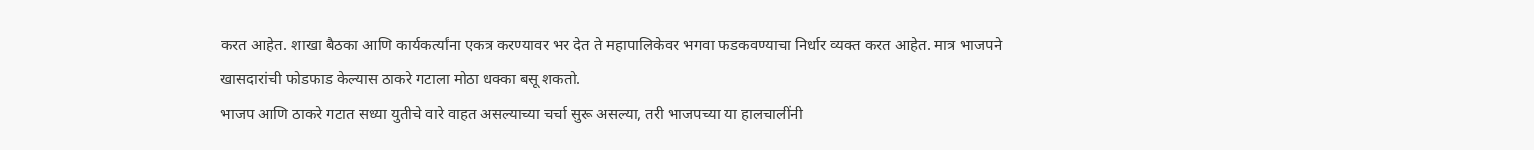करत आहेत. शाखा बैठका आणि कार्यकर्त्यांना एकत्र करण्यावर भर देत ते महापालिकेवर भगवा फडकवण्याचा निर्धार व्यक्त करत आहेत. मात्र भाजपने खासदारांची फोडफाड केल्यास ठाकरे गटाला मोठा धक्का बसू शकतो.
भाजप आणि ठाकरे गटात सध्या युतीचे वारे वाहत असल्याच्या चर्चा सुरू असल्या, तरी भाजपच्या या हालचालींनी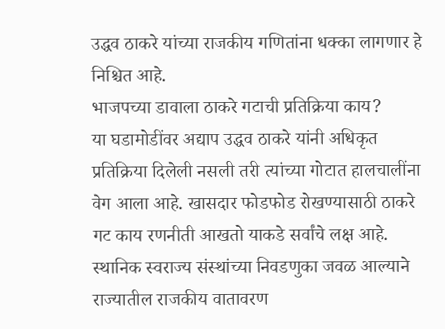उद्धव ठाकरे यांच्या राजकीय गणितांना धक्का लागणार हे निश्चित आहे.
भाजपच्या डावाला ठाकरे गटाची प्रतिक्रिया काय?
या घडामोडींवर अद्याप उद्धव ठाकरे यांनी अधिकृत प्रतिक्रिया दिलेली नसली तरी त्यांच्या गोटात हालचालींना वेग आला आहे. खासदार फोडफोड रोखण्यासाठी ठाकरे गट काय रणनीती आखतो याकडे सर्वांचे लक्ष आहे.
स्थानिक स्वराज्य संस्थांच्या निवडणुका जवळ आल्याने राज्यातील राजकीय वातावरण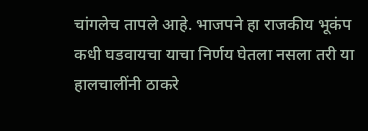चांगलेच तापले आहे. भाजपने हा राजकीय भूकंप कधी घडवायचा याचा निर्णय घेतला नसला तरी या हालचालींनी ठाकरे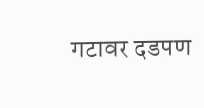गटावर दडपण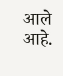आले आहे.